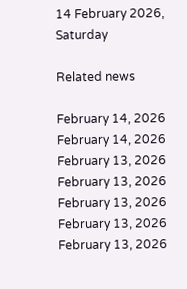14 February 2026, Saturday

Related news

February 14, 2026
February 14, 2026
February 13, 2026
February 13, 2026
February 13, 2026
February 13, 2026
February 13, 2026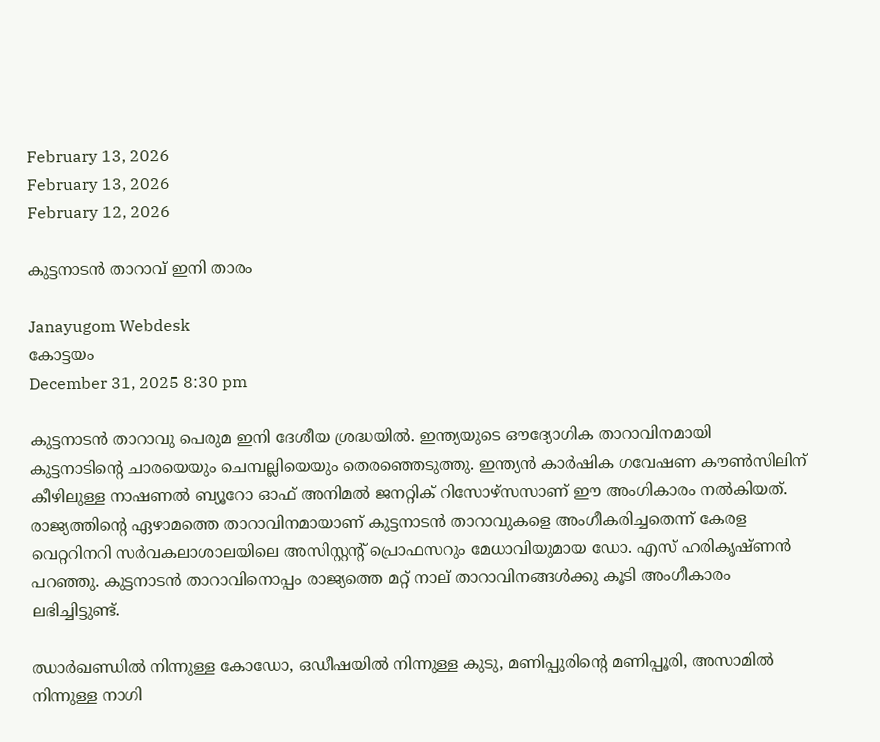February 13, 2026
February 13, 2026
February 12, 2026

കുട്ടനാടൻ താറാവ് ഇനി താരം

Janayugom Webdesk
കോട്ടയം
December 31, 2025 8:30 pm

കുട്ടനാടൻ താറാവു പെരുമ ഇനി ദേശീയ ശ്രദ്ധയിൽ. ഇന്ത്യയുടെ ഔദ്യോഗിക താറാവിനമായി കുട്ടനാടിന്റെ ചാരയെയും ചെമ്പല്ലിയെയും തെരഞ്ഞെടുത്തു. ഇന്ത്യൻ കാർഷിക ഗവേഷണ കൗൺസിലിന് കീഴിലുള്ള നാഷണൽ ബ്യൂറോ ഓഫ് അനിമൽ ജനറ്റിക് റിസോഴ്സസാണ് ഈ അംഗികാരം നല്‍കിയത്. രാജ്യത്തിന്റെ ഏഴാമത്തെ താറാവിനമായാണ് കുട്ടനാടൻ താറാവുകളെ അംഗീകരിച്ചതെന്ന് കേരള വെറ്ററിനറി സർവകലാശാലയിലെ അസിസ്റ്റന്റ് പ്രൊഫസറും മേധാവിയുമായ ഡോ. എസ് ഹരികൃഷ്ണൻ പറഞ്ഞു. കുട്ടനാടൻ താറാവിനൊപ്പം രാജ്യത്തെ മറ്റ് നാല് താറാവിനങ്ങൾക്കു കൂടി അംഗീകാരം ലഭിച്ചിട്ടുണ്ട്.

ഝാർഖണ്ഡിൽ നിന്നുള്ള കോഡോ, ഒഡീഷയിൽ നിന്നുള്ള കുടു, മണിപ്പുരിന്റെ മണിപ്പൂരി, അസാമിൽ നിന്നുള്ള നാഗി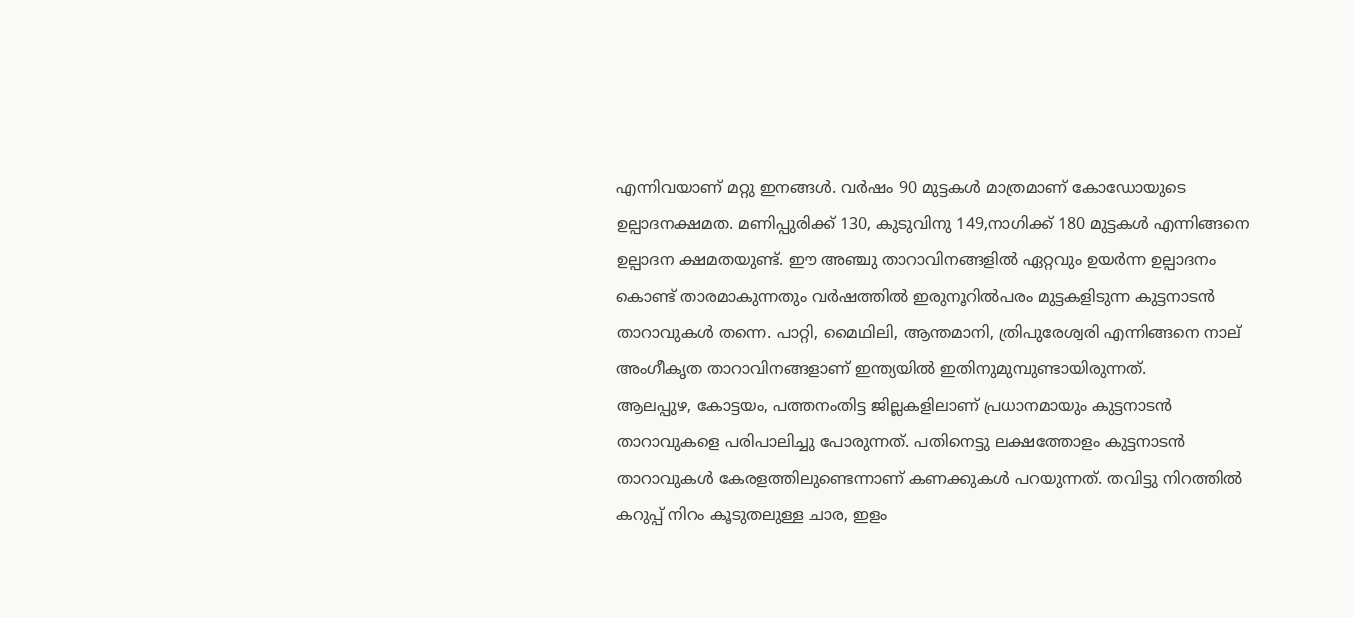എന്നിവയാണ് മറ്റു ഇനങ്ങൾ. വർഷം 90 മുട്ടകൾ മാത്രമാണ് കോഡോയുടെ ഉല്പാദനക്ഷമത. മണിപ്പുരിക്ക് 130, കുടുവിനു 149,നാഗിക്ക് 180 മുട്ടകൾ എന്നിങ്ങനെ ഉല്പാദന ക്ഷമതയുണ്ട്. ഈ അഞ്ചു താറാവിനങ്ങളിൽ ഏറ്റവും ഉയർന്ന ഉല്പാദനം കൊണ്ട് താരമാകുന്നതും വർഷത്തിൽ ഇരുനൂറിൽപരം മുട്ടകളിടുന്ന കുട്ടനാടൻ താറാവുകൾ തന്നെ. പാറ്റി, മൈഥിലി, ആന്തമാനി, ത്രിപുരേശ്വരി എന്നിങ്ങനെ നാല് അംഗീകൃത താറാവിനങ്ങളാണ് ഇന്ത്യയിൽ ഇതിനുമുമ്പുണ്ടായിരുന്നത്.
ആലപ്പുഴ, കോട്ടയം, പത്തനംതിട്ട ജില്ലകളിലാണ് പ്രധാനമായും കുട്ടനാടൻ താറാവുകളെ പരിപാലിച്ചു പോരുന്നത്. പതിനെട്ടു ലക്ഷത്തോളം കുട്ടനാടൻ താറാവുകൾ കേരളത്തിലുണ്ടെന്നാണ് കണക്കുകൾ പറയുന്നത്. തവിട്ടു നിറത്തിൽ കറുപ്പ് നിറം കൂടുതലുള്ള ചാര, ഇളം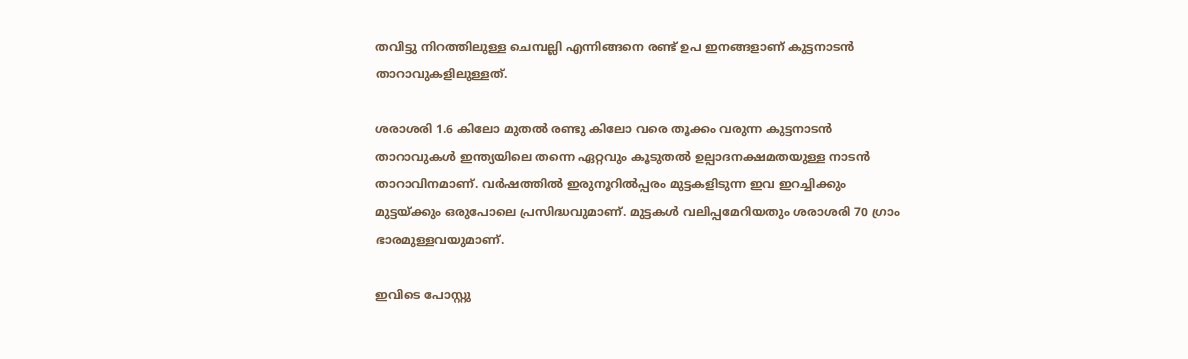തവിട്ടു നിറത്തിലുള്ള ചെമ്പല്ലി എന്നിങ്ങനെ രണ്ട് ഉപ ഇനങ്ങളാണ് കുട്ടനാടൻ താറാവുകളിലുള്ളത്.

ശരാശരി 1.6 കിലോ മുതൽ രണ്ടു കിലോ വരെ തൂക്കം വരുന്ന കുട്ടനാടൻ താറാവുകൾ ഇന്ത്യയിലെ തന്നെ ഏറ്റവും കൂടുതൽ ഉല്പാദനക്ഷമതയുള്ള നാടൻ താറാവിനമാണ്. വർഷത്തിൽ ഇരുനൂറിൽപ്പരം മുട്ടകളിടുന്ന ഇവ ഇറച്ചിക്കും മുട്ടയ്ക്കും ഒരുപോലെ പ്രസിദ്ധവുമാണ്. മുട്ടകൾ വലിപ്പമേറിയതും ശരാശരി 70 ഗ്രാം ഭാരമുള്ളവയുമാണ്.

ഇവിടെ പോസ്റ്റു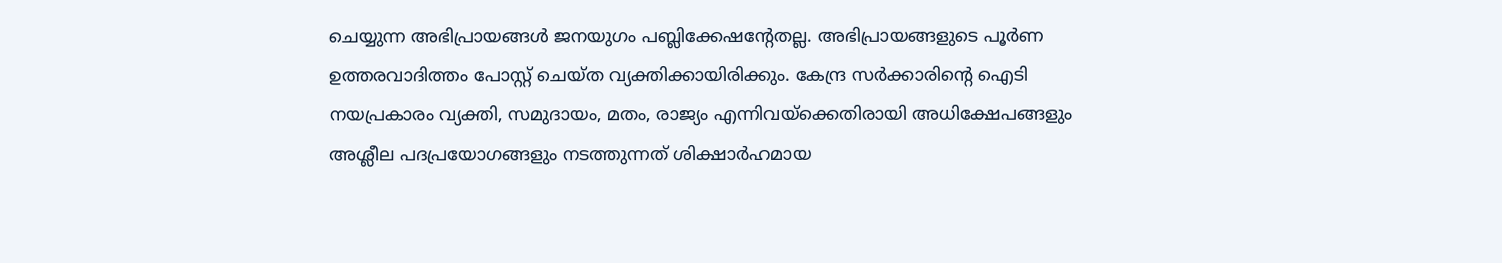ചെയ്യുന്ന അഭിപ്രായങ്ങള്‍ ജനയുഗം പബ്ലിക്കേഷന്റേതല്ല. അഭിപ്രായങ്ങളുടെ പൂര്‍ണ ഉത്തരവാദിത്തം പോസ്റ്റ് ചെയ്ത വ്യക്തിക്കായിരിക്കും. കേന്ദ്ര സര്‍ക്കാരിന്റെ ഐടി നയപ്രകാരം വ്യക്തി, സമുദായം, മതം, രാജ്യം എന്നിവയ്‌ക്കെതിരായി അധിക്ഷേപങ്ങളും അശ്ലീല പദപ്രയോഗങ്ങളും നടത്തുന്നത് ശിക്ഷാര്‍ഹമായ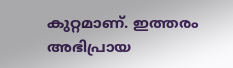കുറ്റമാണ്. ഇത്തരം അഭിപ്രായ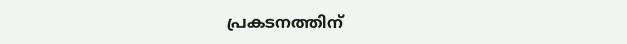പ്രകടനത്തിന്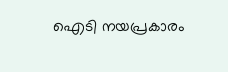ഐടി നയപ്രകാരം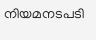നിയമനടപടി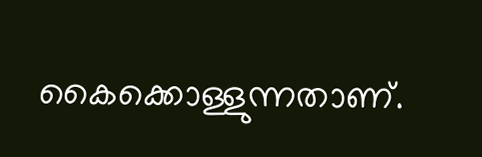കൈക്കൊള്ളുന്നതാണ്.